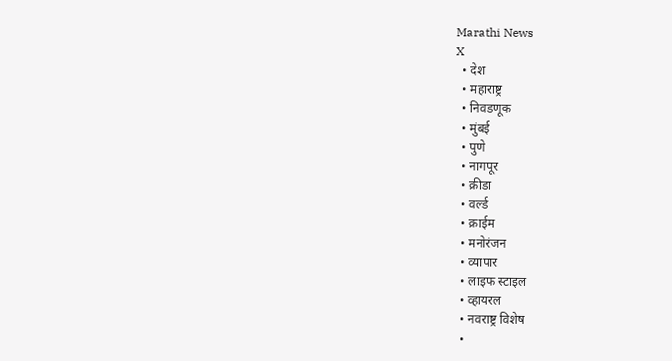Marathi News
X
  • देश
  • महाराष्ट्र
  • निवडणूक
  • मुंबई
  • पुणे
  • नागपूर
  • क्रीडा
  • वर्ल्ड
  • क्राईम
  • मनोरंजन
  • व्यापार
  • लाइफ स्टाइल
  • व्हायरल
  • नवराष्ट्र विशेष
  •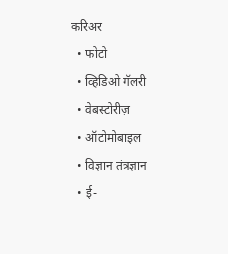करिअर
  • फोटो
  • व्हिडिओ गॅलरी
  • वेबस्टोरीज़
  • ऑटोमोबाइल
  • विज्ञान तंत्रज्ञान
  • ई-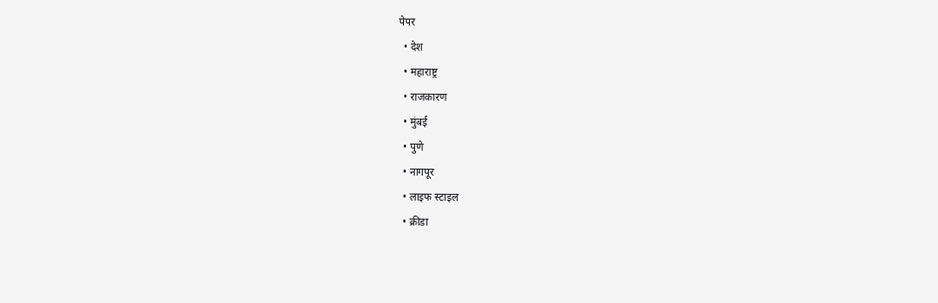पेपर
  • देश
  • महाराष्ट्र
  • राजकारण
  • मुंबई
  • पुणे
  • नागपूर
  • लाइफ स्टाइल
  • क्रीडा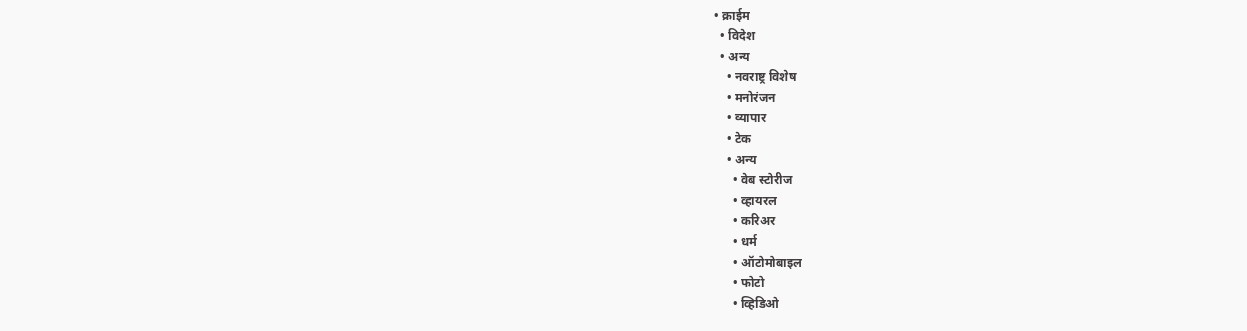• क्राईम
  • विदेश
  • अन्य
    • नवराष्ट्र विशेष
    • मनोरंजन
    • व्यापार
    • टेक
    • अन्य
      • वेब स्टोरीज
      • व्हायरल
      • करिअर
      • धर्म
      • ऑटोमोबाइल
      • फोटो
      • व्हिडिओ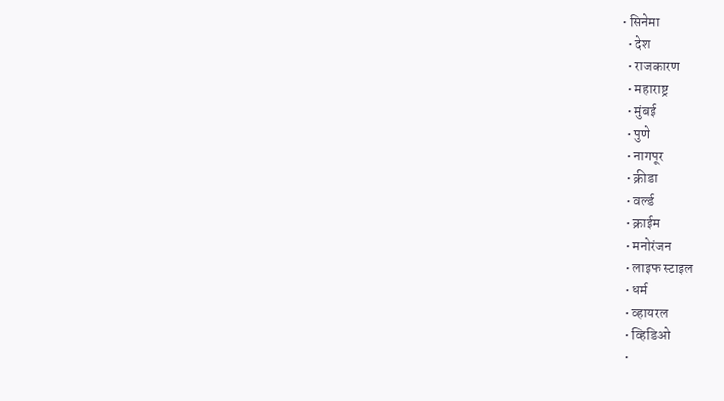• सिनेमा
  • देश
  • राजकारण
  • महाराष्ट्र
  • मुंबई
  • पुणे
  • नागपूर
  • क्रीडा
  • वर्ल्ड
  • क्राईम
  • मनोरंजन
  • लाइफ स्टाइल
  • धर्म
  • व्हायरल
  • व्हिडिओ
  •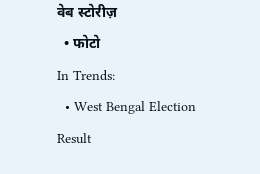वेब स्टोरीज़
  • फोटो
In Trends:
  • West Bengal Election Result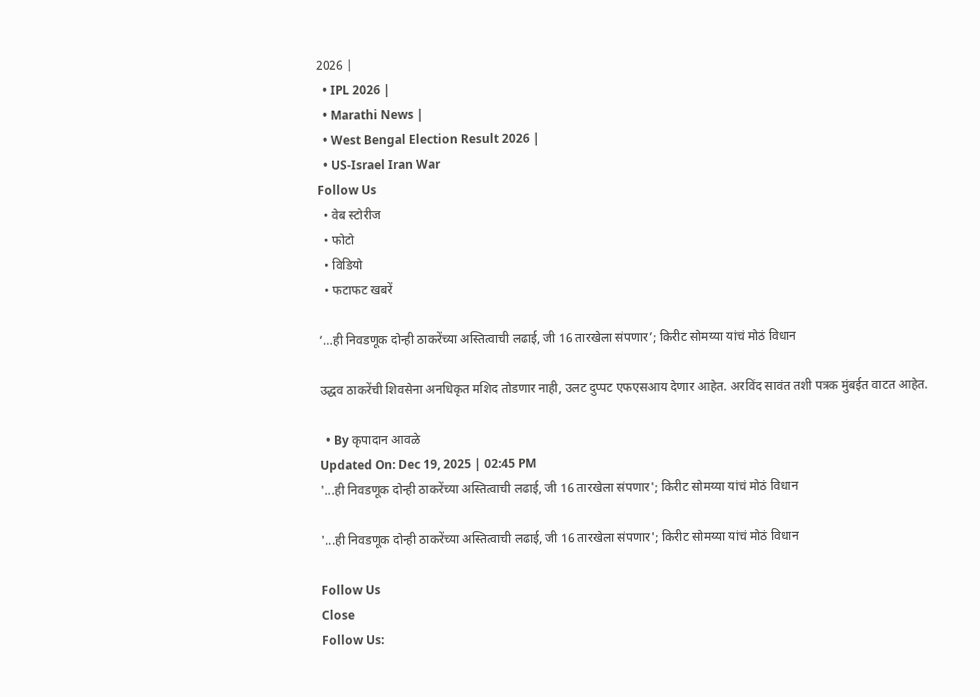2026 |
  • IPL 2026 |
  • Marathi News |
  • West Bengal Election Result 2026 |
  • US-Israel Iran War
Follow Us
  • वेब स्टोरीज
  • फोटो
  • विडियो
  • फटाफट खबरें

‘…ही निवडणूक दोन्ही ठाकरेंच्या अस्तित्वाची लढाई, जी 16 तारखेला संपणार’; किरीट सोमय्या यांचं मोठं विधान

उद्धव ठाकरेंची शिवसेना अनधिकृत मशिद तोडणार नाही, उलट दुप्पट एफएसआय देणार आहेत. अरविंद सावंत तशी पत्रक मुंबईत वाटत आहेत.

  • By कृपादान आवळे
Updated On: Dec 19, 2025 | 02:45 PM
'...ही निवडणूक दोन्ही ठाकरेंच्या अस्तित्वाची लढाई, जी 16 तारखेला संपणार'; किरीट सोमय्या यांचं मोठं विधान

'...ही निवडणूक दोन्ही ठाकरेंच्या अस्तित्वाची लढाई, जी 16 तारखेला संपणार'; किरीट सोमय्या यांचं मोठं विधान

Follow Us
Close
Follow Us: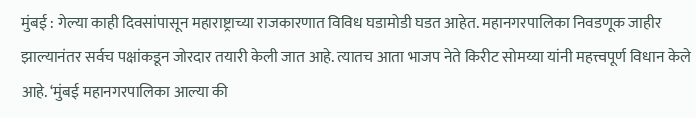मुंबई : गेल्या काही दिवसांपासून महाराष्ट्राच्या राजकारणात विविध घडामोडी घडत आहेत. महानगरपालिका निवडणूक जाहीर झाल्यानंतर सर्वच पक्षांकडून जोरदार तयारी केली जात आहे. त्यातच आता भाजप नेते किरीट सोमय्या यांनी महत्त्वपूर्ण विधान केले आहे. ‘मुंबई महानगरपालिका आल्या की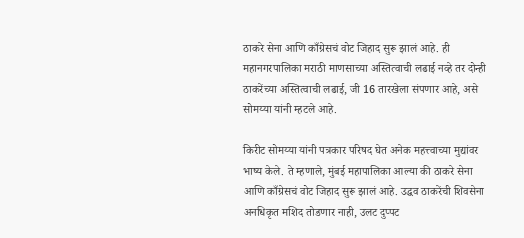ठाकरे सेना आणि काँग्रेसचं वोट जिहाद सुरू झालं आहे. ही महानगरपालिका मराठी माणसाच्या अस्तित्वाची लढाई नव्हे तर दोन्ही ठाकरेंच्या अस्तित्वाची लढाई, जी 16 तारखेला संपणार आहे, असे सोमय्या यांनी म्हटले आहे.

किरीट सोमय्या यांनी पत्रकार परिषद घेत अनेक महत्त्वाच्या मुद्यांवर भाष्य केले. ते म्हणाले, मुंबई महापालिका आल्या की ठाकरे सेना आणि काँग्रेसचं वोट जिहाद सुरू झालं आहे. उद्धव ठाकरेंची शिवसेना अनधिकृत मशिद तोडणार नाही, उलट दुप्पट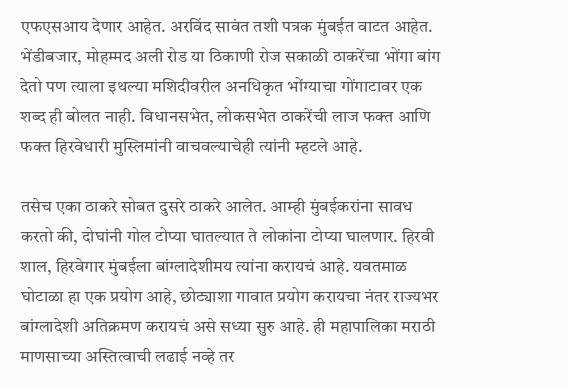एफएसआय देणार आहेत. अरविंद सावंत तशी पत्रक मुंबईत वाटत आहेत. भेंडीबजार, मोहम्मद अली रोड या ठिकाणी रोज सकाळी ठाकरेंचा भोंगा बांग देतो पण त्याला इथल्या मशिदीवरील अनधिकृत भोंग्याचा गोंगाटावर एक शब्द ही बोलत नाही. विधानसभेत, लोकसभेत ठाकरेंची लाज फक्त आणि फक्त हिरवेधारी मुस्लिमांनी वाचवल्याचेही त्यांनी म्हटले आहे.

तसेच एका ठाकरे सोबत दुसरे ठाकरे आलेत. आम्ही मुंबईकरांना सावध करतो की, दोघांनी गोल टोप्या घातल्यात ते लोकांना टोप्या घालणार. हिरवी शाल, हिरवेगार मुंबईला बांग्लादेशीमय त्यांना करायचं आहे. यवतमाळ घोटाळा हा एक प्रयोग आहे, छोट्याशा गावात प्रयोग करायचा नंतर राज्यभर बांग्लादेशी अतिक्रमण करायचं असे सध्या सुरु आहे. ही महापालिका मराठी माणसाच्या अस्तित्वाची लढाई नव्हे तर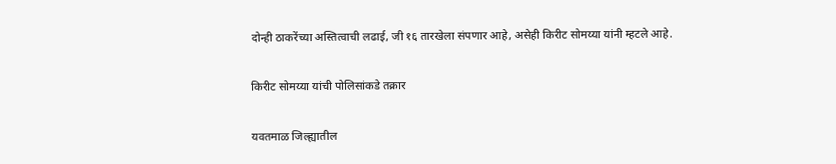दोन्ही ठाकरेंच्या अस्तित्वाची लढाई, जी १६ तारखेला संपणार आहे, असेही किरीट सोमय्या यांनी म्हटले आहे.

किरीट सोमय्या यांची पोलिसांकडे तक्रार

यवतमाळ जिल्ह्यातील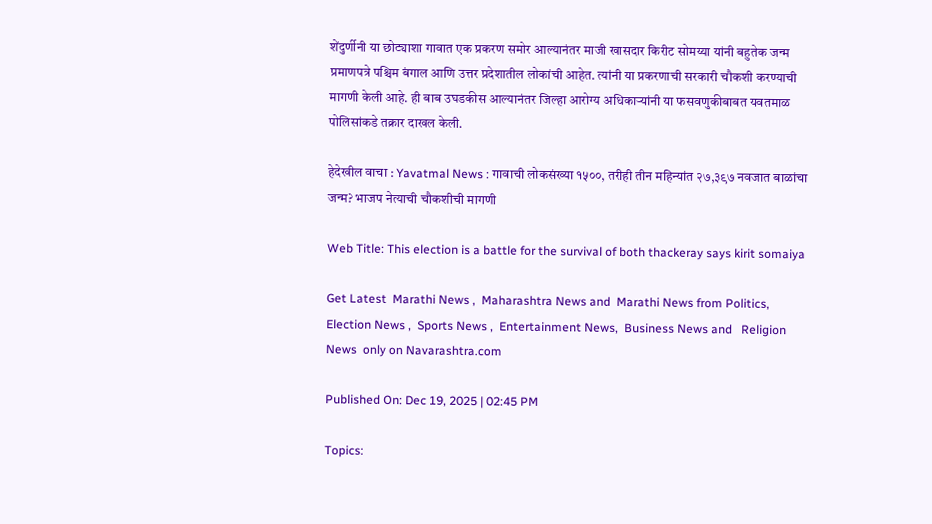शेंदुर्णीनी या छोट्याशा गावात एक प्रकरण समोर आल्यानंतर माजी खासदार किरीट सोमय्या यांनी बहुतेक जन्म प्रमाणपत्रे पश्चिम बंगाल आणि उत्तर प्रदेशातील लोकांची आहेत. त्यांनी या प्रकरणाची सरकारी चौकशी करण्याची मागणी केली आहे. ही बाब उघडकीस आल्यानंतर जिल्हा आरोग्य अधिकाऱ्यांनी या फसवणुकीबाबत यवतमाळ पोलिसांकडे तक्रार दाखल केली.

हेदेखील वाचा : Yavatmal News : गावाची लोकसंख्या १५००, तरीही तीन महिन्यांत २७,३९७ नवजात बाळांचा जन्म? भाजप नेत्याची चौकशीची मागणी

Web Title: This election is a battle for the survival of both thackeray says kirit somaiya

Get Latest  Marathi News ,  Maharashtra News and  Marathi News from Politics,  Election News ,  Sports News ,  Entertainment News,  Business News and   Religion News  only on Navarashtra.com

Published On: Dec 19, 2025 | 02:45 PM

Topics: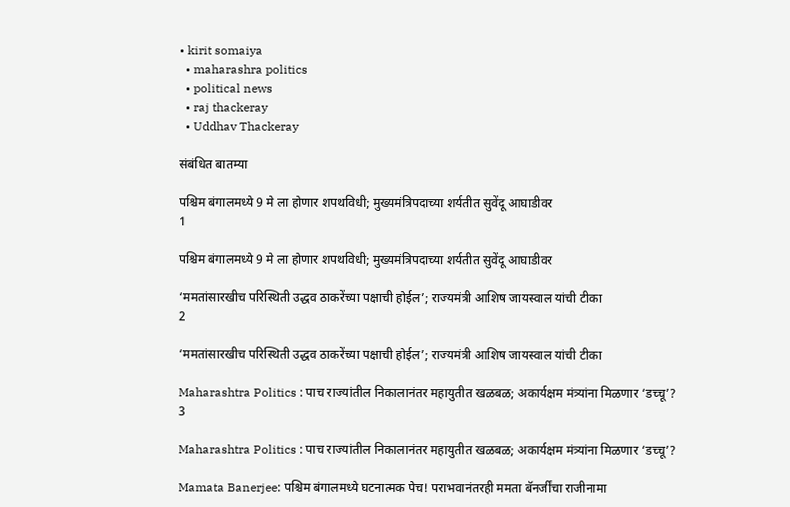• kirit somaiya
  • maharashra politics
  • political news
  • raj thackeray
  • Uddhav Thackeray

संबंधित बातम्या

पश्चिम बंगालमध्ये 9 मे ला होणार शपथविधी; मुख्यमंत्रिपदाच्या शर्यतीत सुवेंदू आघाडीवर
1

पश्चिम बंगालमध्ये 9 मे ला होणार शपथविधी; मुख्यमंत्रिपदाच्या शर्यतीत सुवेंदू आघाडीवर

‘ममतांसारखीच परिस्थिती उद्धव ठाकरेंच्या पक्षाची होईल’; राज्यमंत्री आशिष जायस्वाल यांची टीका
2

‘ममतांसारखीच परिस्थिती उद्धव ठाकरेंच्या पक्षाची होईल’; राज्यमंत्री आशिष जायस्वाल यांची टीका

Maharashtra Politics : पाच राज्यांतील निकालानंतर महायुतीत खळबळ; अकार्यक्षम मंत्र्यांना मिळणार ‘डच्चू’?
3

Maharashtra Politics : पाच राज्यांतील निकालानंतर महायुतीत खळबळ; अकार्यक्षम मंत्र्यांना मिळणार ‘डच्चू’?

Mamata Banerjee: पश्चिम बंगालमध्ये घटनात्मक पेच! पराभवानंतरही ममता बॅनर्जींचा राजीनामा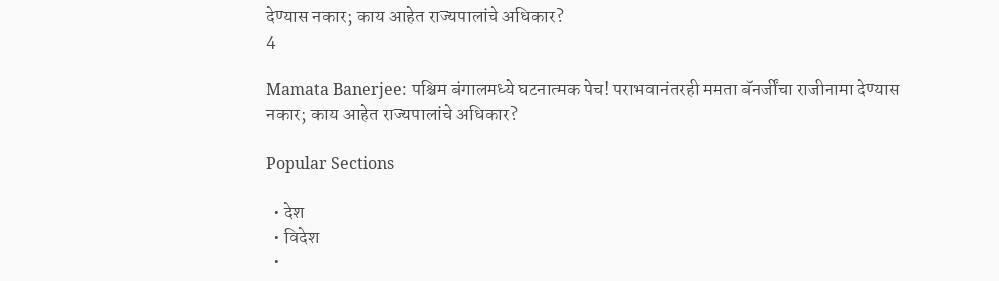देण्यास नकार; काय आहेत राज्यपालांचे अधिकार?
4

Mamata Banerjee: पश्चिम बंगालमध्ये घटनात्मक पेच! पराभवानंतरही ममता बॅनर्जींचा राजीनामा देण्यास नकार; काय आहेत राज्यपालांचे अधिकार?

Popular Sections

  • देश
  • विदेश
  •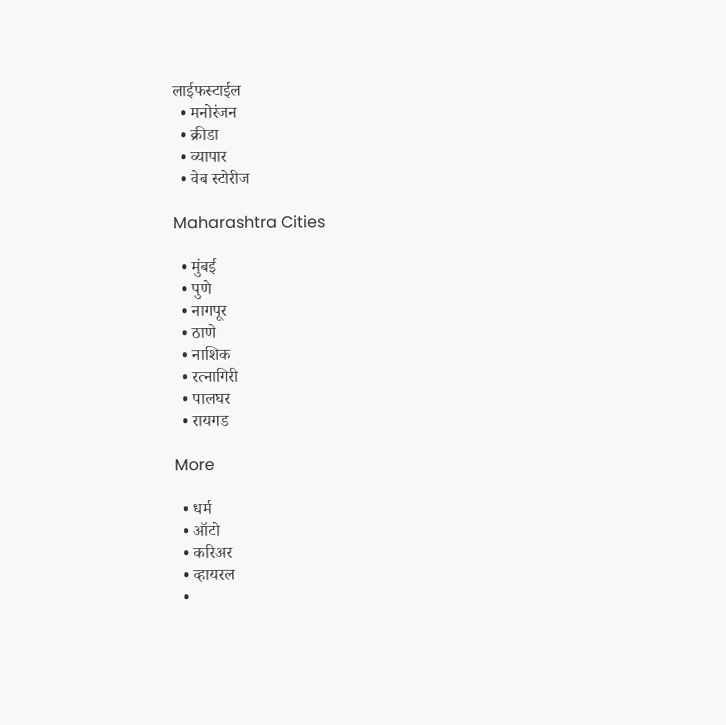लाईफस्टाईल
  • मनोरंजन
  • क्रीडा
  • व्यापार
  • वेब स्टोरीज

Maharashtra Cities

  • मुंबई
  • पुणे
  • नागपूर
  • ठाणे
  • नाशिक
  • रत्नागिरी
  • पालघर
  • रायगड

More

  • धर्म
  • ऑटो
  • करिअर
  • व्हायरल
  •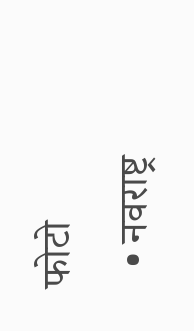फोटो
  • नवराष्ट्र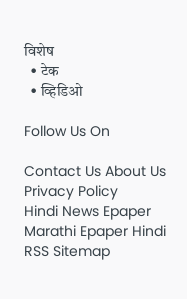विशेष
  • टेक
  • व्हिडिओ

Follow Us On

Contact Us About Us Privacy Policy
Hindi News Epaper Marathi Epaper Hindi RSS Sitemap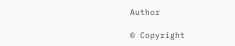Author

© Copyright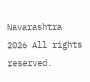Navarashtra 2026 All rights reserved.